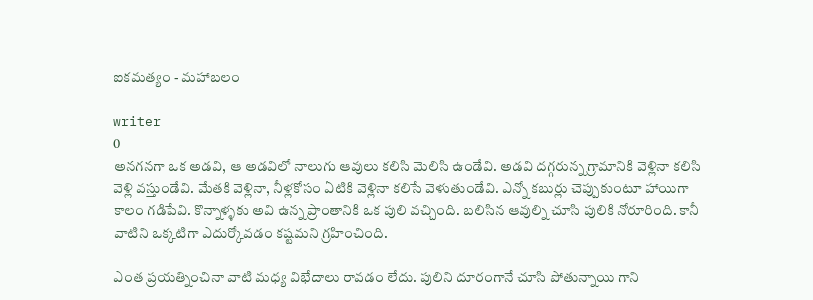ఐకమత్యం - మహాబలం

writer
0
అనగనగా ఒక అడవి, ఆ అడవిలో నాలుగు ఆవులు కలిసి మెలిసి ఉండేవి. అడవి దగ్గరున్న గ్రామానికి వెళ్లినా కలిసి వెళ్లి వస్తుండేవి. మేతకి వెళ్లినా, నీళ్లకోసం ఏటికి వెళ్లినా కలిసే వెళుతుండేవి. ఎన్నో కబుర్లు చెప్పుకుంటూ హాయిగా కాలం గడిపేవి. కొన్నాళ్ళకు అవి ఉన్న ప్రాంతానికి ఒక పులి వచ్చింది. బలిసిన ఆవుల్ని చూసి పులికి నోరూరింది. కానీ వాటిని ఒక్కటిగా ఎదుర్కోవడం కష్టమని గ్రహించింది.

ఎంత ప్రయత్నించినా వాటి మధ్య విభేదాలు రావడం లేదు. పులిని దూరంగానే చూసి పోతున్నాయి గాని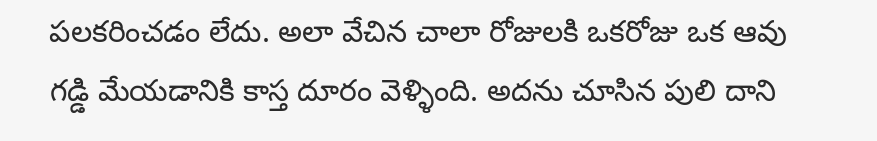పలకరించడం లేదు. అలా వేచిన చాలా రోజులకి ఒకరోజు ఒక ఆవు గడ్డి మేయడానికి కాస్త దూరం వెళ్ళింది. అదను చూసిన పులి దాని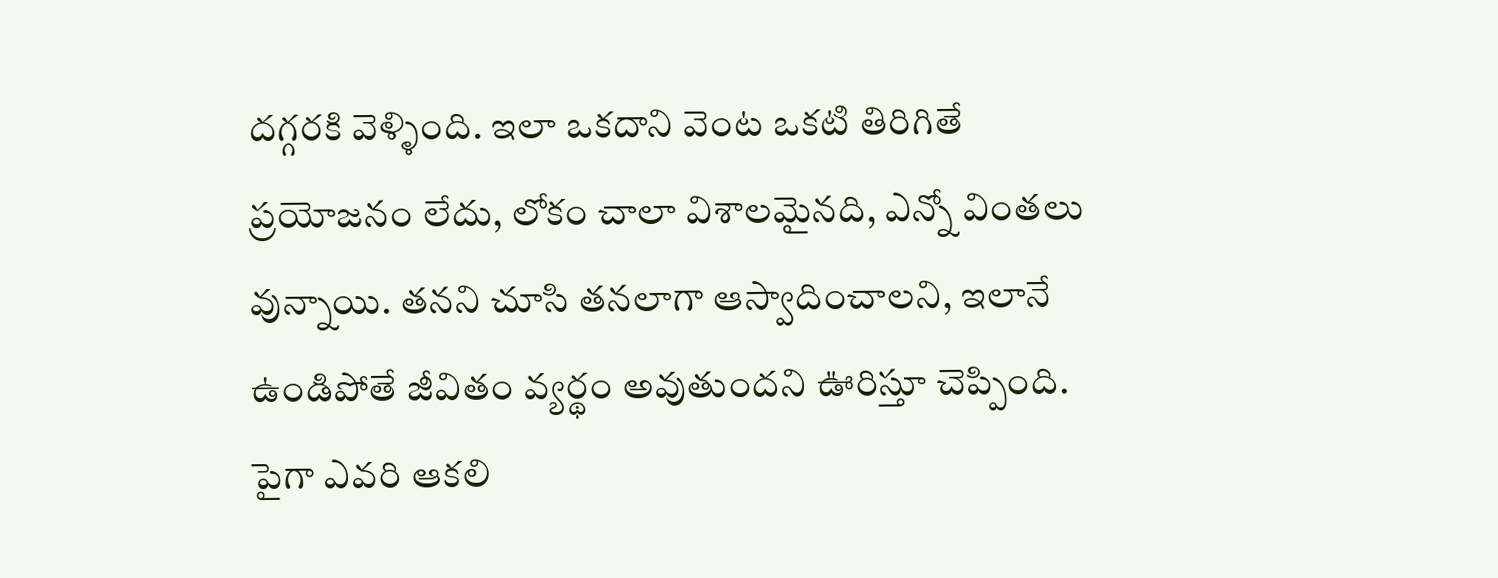దగ్గరకి వెళ్ళింది. ఇలా ఒకదాని వెంట ఒకటి తిరిగితే ప్రయోజనం లేదు, లోకం చాలా విశాలమైనది, ఎన్నో వింతలు వున్నాయి. తనని చూసి తనలాగా ఆస్వాదించాలని, ఇలానే ఉండిపోతే జీవితం వ్యర్థం అవుతుందని ఊరిస్తూ చెప్పింది. పైగా ఎవరి ఆకలి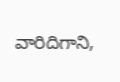వారిదిగాని,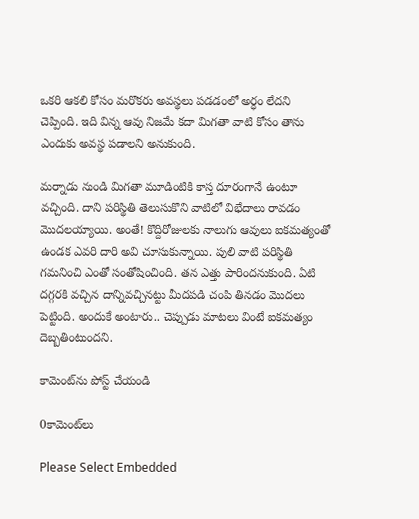ఒకరి ఆకలి కోసం మరొకరు అవస్థలు పడడంలో అర్ధం లేదని చెప్పింది. ఇది విన్న ఆవు నిజమే కదా మిగతా వాటి కోసం తాను ఎందుకు అవస్థ పడాలని అనుకుంది.

మర్నాడు నుండి మిగతా మూడింటికి కాస్త దూరంగానే ఉంటూ వచ్చింది. దాని పరిస్థితి తెలుసుకొని వాటిలో విభేదాలు రావడం మొదలయ్యాయి. అంతే! కొద్దిరోజులకు నాలుగు ఆవులు ఐకమత్యంతో ఉండక ఎవరి దారి అవి చూసుకున్నాయి. పులి వాటి పరిస్థితి గమనించి ఎంతో సంతోషించింది. తన ఎత్తు పారిందనుకుంది. ఏటి దగ్గరకి వచ్చిన దాన్నివచ్చినట్టు మీదపడి చంపి తినడం మొదలు పెట్టింది. అందుకే అంటారు.. చెప్పుడు మాటలు వింటే ఐకమత్యం దెబ్బతింటుందని.

కామెంట్‌ను పోస్ట్ చేయండి

0కామెంట్‌లు

Please Select Embedded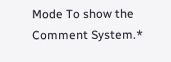Mode To show the Comment System.*